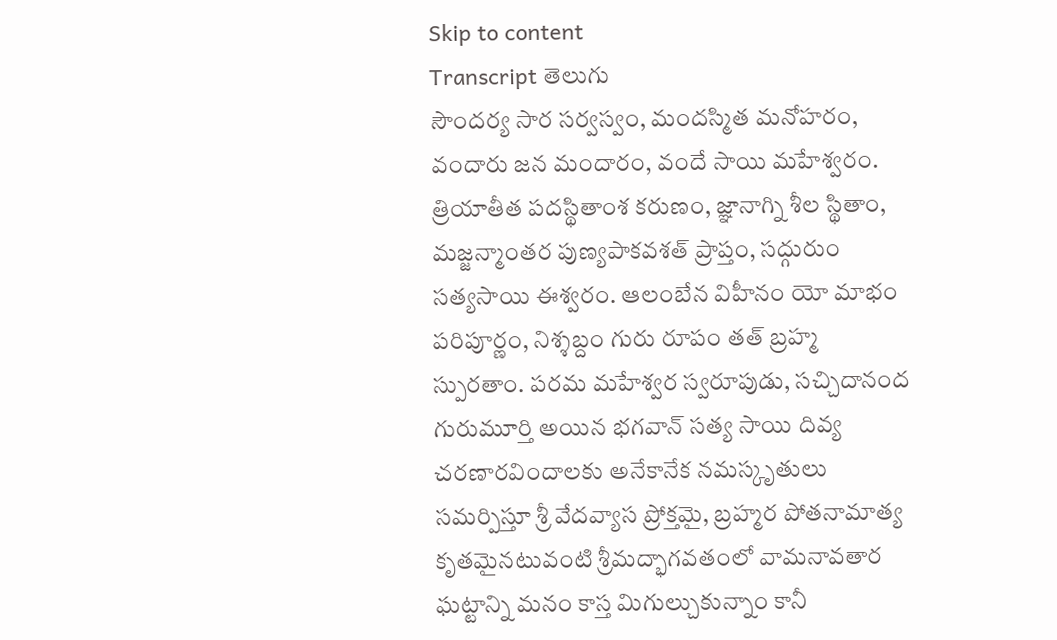Skip to content
Transcript తెలుగు
సౌందర్య సార సర్వస్వం, మందస్మిత మనోహరం, వందారు జన మందారం, వందే సాయి మహేశ్వరం. త్రియాతీత పదస్థితాంశ కరుణం, జ్ఞానాగ్ని శీల స్థితాం, మజ్జన్మాంతర పుణ్యపాకవశత్ ప్రాప్తం, సద్గురుం సత్యసాయి ఈశ్వరం. ఆలంబేన విహీనం యో మాభం పరిపూర్ణం, నిశ్శబ్దం గురు రూపం తత్ బ్రహ్మ స్పురతాం. పరమ మహేశ్వర స్వరూపుడు, సచ్చిదానంద గురుమూర్తి అయిన భగవాన్ సత్య సాయి దివ్య చరణారవిందాలకు అనేకానేక నమస్కృతులు సమర్పిస్తూ శ్రీ వేదవ్యాస ప్రోక్తమై, బ్రహ్మర పోతనామాత్య కృతమైనటువంటి శ్రీమద్భాగవతంలో వామనావతార ఘట్టాన్ని మనం కాస్త మిగుల్చుకున్నాం కానీ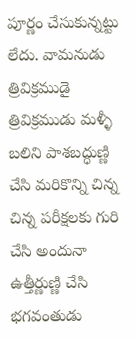పూర్ణం చేసుకున్నట్టు లేదు. వామనుడు త్రివిక్రముడై త్రివిక్రముడు మళ్ళీ బలిని పాశబద్ధుణ్ణి చేసి మరికొన్ని చిన్న చిన్న పరీక్షలకు గురి చేసి అందునా ఉత్తీర్ణుణ్ణి చేసి భగవంతుడు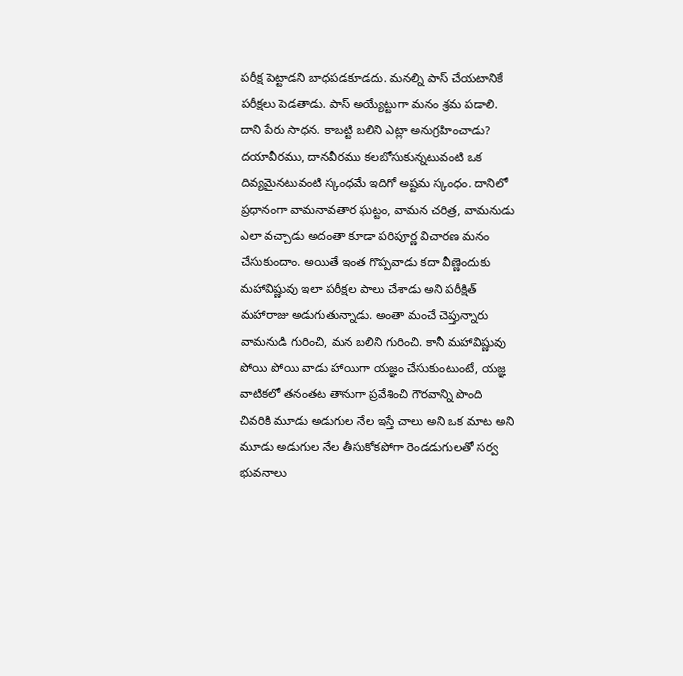పరీక్ష పెట్టాడని బాధపడకూడదు. మనల్ని పాస్ చేయటానికే పరీక్షలు పెడతాడు. పాస్ అయ్యేట్టుగా మనం శ్రమ పడాలి. దాని పేరు సాధన. కాబట్టి బలిని ఎట్లా అనుగ్రహించాడు? దయావీరము, దానవీరము కలబోసుకున్నటువంటి ఒక దివ్యమైనటువంటి స్కంధమే ఇదిగో అష్టమ స్కంధం. దానిలో ప్రధానంగా వామనావతార ఘట్టం, వామన చరిత్ర, వామనుడు ఎలా వచ్చాడు అదంతా కూడా పరిపూర్ణ విచారణ మనం చేసుకుందాం. అయితే ఇంత గొప్పవాడు కదా వీణ్ణెందుకు మహావిష్ణువు ఇలా పరీక్షల పాలు చేశాడు అని పరీక్షిత్ మహారాజు అడుగుతున్నాడు. అంతా మంచే చెప్తున్నారు వామనుడి గురించి, మన బలిని గురించి. కానీ మహావిష్ణువు పోయి పోయి వాడు హాయిగా యజ్ఞం చేసుకుంటుంటే, యజ్ఞ వాటికలో తనంతట తానుగా ప్రవేశించి గౌరవాన్ని పొంది చివరికి మూడు అడుగుల నేల ఇస్తే చాలు అని ఒక మాట అని మూడు అడుగుల నేల తీసుకోకపోగా రెండడుగులతో సర్వ భువనాలు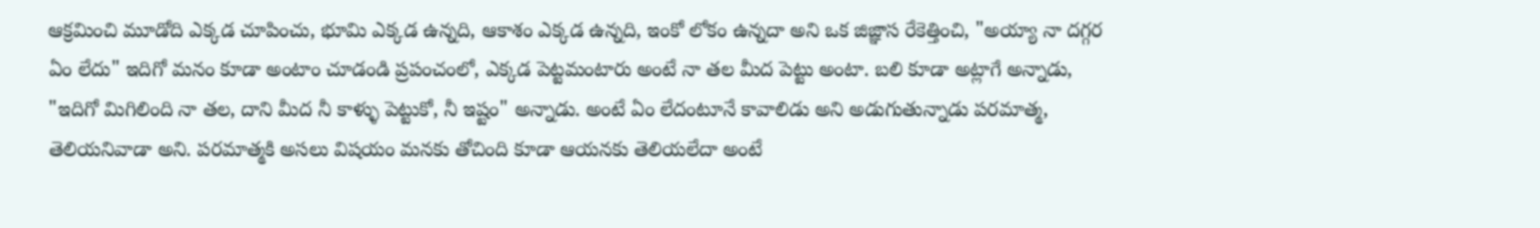ఆక్రమించి మూడోది ఎక్కడ చూపించు, భూమి ఎక్కడ ఉన్నది, ఆకాశం ఎక్కడ ఉన్నది, ఇంకో లోకం ఉన్నదా అని ఒక జిజ్ఞాస రేకెత్తించి, "అయ్యా నా దగ్గర ఏం లేదు" ఇదిగో మనం కూడా అంటాం చూడండి ప్రపంచంలో, ఎక్కడ పెట్టమంటారు అంటే నా తల మీద పెట్టు అంటా. బలి కూడా అట్లాగే అన్నాడు, "ఇదిగో మిగిలింది నా తల, దాని మీద నీ కాళ్ళు పెట్టుకో, నీ ఇష్టం" అన్నాడు. అంటే ఏం లేదంటూనే కావాలిడు అని అడుగుతున్నాడు పరమాత్మ, తెలియనివాడా అని. పరమాత్మకి అసలు విషయం మనకు తోచింది కూడా ఆయనకు తెలియలేదా అంటే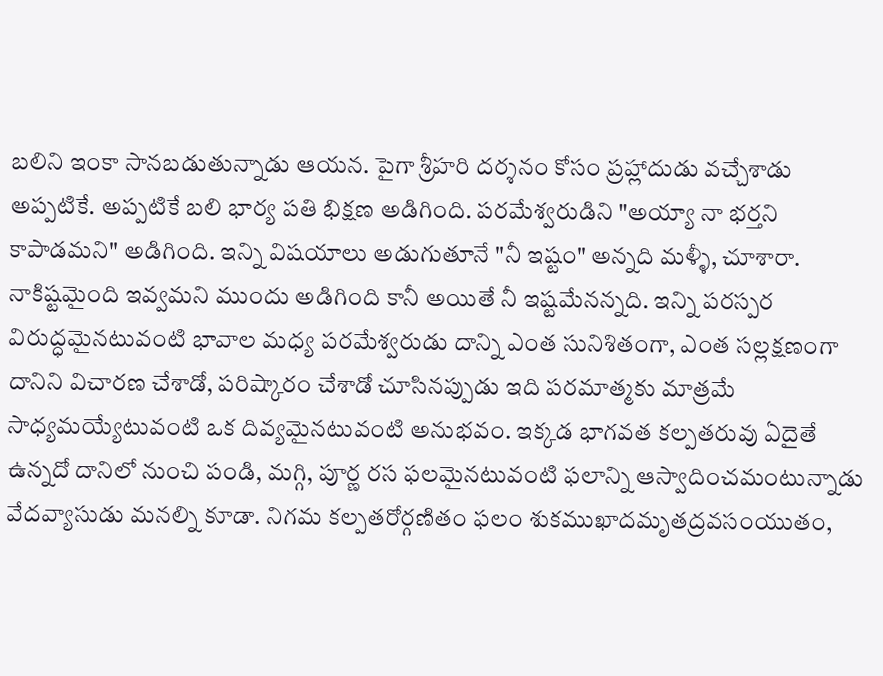బలిని ఇంకా సానబడుతున్నాడు ఆయన. పైగా శ్రీహరి దర్శనం కోసం ప్రహ్లాదుడు వచ్చేశాడు అప్పటికే. అప్పటికే బలి భార్య పతి భిక్షణ అడిగింది. పరమేశ్వరుడిని "అయ్యా నా భర్తని కాపాడమని" అడిగింది. ఇన్ని విషయాలు అడుగుతూనే "నీ ఇష్టం" అన్నది మళ్ళీ, చూశారా. నాకిష్టమైంది ఇవ్వమని ముందు అడిగింది కానీ అయితే నీ ఇష్టమేనన్నది. ఇన్ని పరస్పర విరుద్ధమైనటువంటి భావాల మధ్య పరమేశ్వరుడు దాన్ని ఎంత సునిశితంగా, ఎంత సల్లక్షణంగా దానిని విచారణ చేశాడో, పరిష్కారం చేశాడో చూసినప్పుడు ఇది పరమాత్మకు మాత్రమే సాధ్యమయ్యేటువంటి ఒక దివ్యమైనటువంటి అనుభవం. ఇక్కడ భాగవత కల్పతరువు ఏదైతే ఉన్నదో దానిలో నుంచి పండి, మగ్గి, పూర్ణ రస ఫలమైనటువంటి ఫలాన్ని ఆస్వాదించమంటున్నాడు వేదవ్యాసుడు మనల్ని కూడా. నిగమ కల్పతరోర్గణితం ఫలం శుకముఖాదమృతద్రవసంయుతం,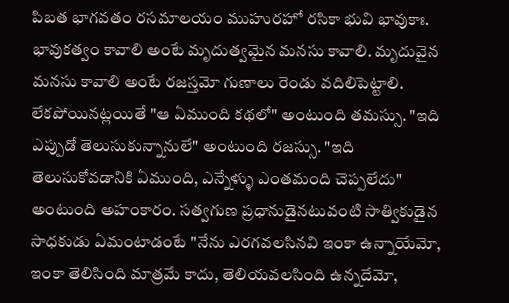పిబత భాగవతం రసమాలయం ముహురహో రసికా భువి భావుకాః. భావుకత్వం కావాలి అంటే మృదుత్వమైన మనసు కావాలి. మృదువైన మనసు కావాలి అంటే రజస్తమో గుణాలు రెండు వదిలిపెట్టాలి. లేకపోయినట్లయితే "ఆ ఏముంది కథలో" అంటుంది తమస్సు. "ఇది ఎప్పుడో తెలుసుకున్నానులే" అంటుంది రజస్సు. "ఇది తెలుసుకోవడానికి ఏముంది, ఎన్నేళ్ళు ఎంతమంది చెప్పలేదు" అంటుంది అహంకారం. సత్వగుణ ప్రధానుడైనటువంటి సాత్వికుడైన సాధకుడు ఏమంటాడంటే "నేను ఎరగవలసినవి ఇంకా ఉన్నాయేమో, ఇంకా తెలిసింది మాత్రమే కాదు, తెలియవలసింది ఉన్నదేమో,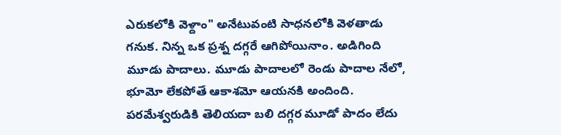ఎరుకలోకి వెళ్దాం" అనేటువంటి సాధనలోకి వెళతాడు గనుక. నిన్న ఒక ప్రశ్న దగ్గరే ఆగిపోయినాం. అడిగింది మూడు పాదాలు. మూడు పాదాలలో రెండు పాదాల నేలో, భూమో లేకపోతే ఆకాశమో ఆయనకి అందింది. పరమేశ్వరుడికి తెలియదా బలి దగ్గర మూడో పాదం లేదు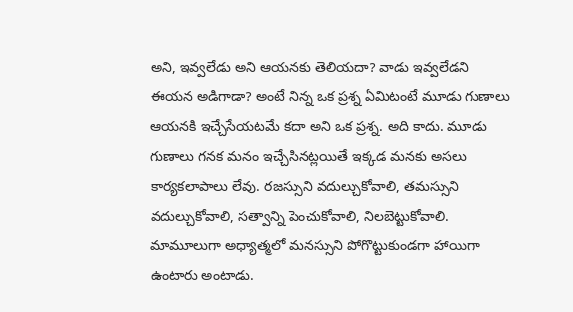అని, ఇవ్వలేడు అని ఆయనకు తెలియదా? వాడు ఇవ్వలేడని ఈయన అడిగాడా? అంటే నిన్న ఒక ప్రశ్న ఏమిటంటే మూడు గుణాలు ఆయనకి ఇచ్చేసేయటమే కదా అని ఒక ప్రశ్న. అది కాదు. మూడు గుణాలు గనక మనం ఇచ్చేసినట్లయితే ఇక్కడ మనకు అసలు కార్యకలాపాలు లేవు. రజస్సుని వదుల్చుకోవాలి, తమస్సుని వదుల్చుకోవాలి, సత్వాన్ని పెంచుకోవాలి, నిలబెట్టుకోవాలి. మామూలుగా అధ్యాత్మలో మనస్సుని పోగొట్టుకుండగా హాయిగా ఉంటారు అంటాడు.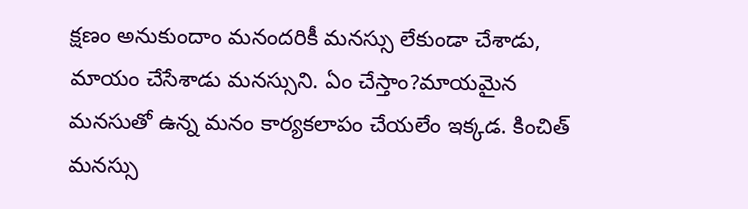క్షణం అనుకుందాం మనందరికీ మనస్సు లేకుండా చేశాడు, మాయం చేసేశాడు మనస్సుని. ఏం చేస్తాం?మాయమైన మనసుతో ఉన్న మనం కార్యకలాపం చేయలేం ఇక్కడ. కించిత్ మనస్సు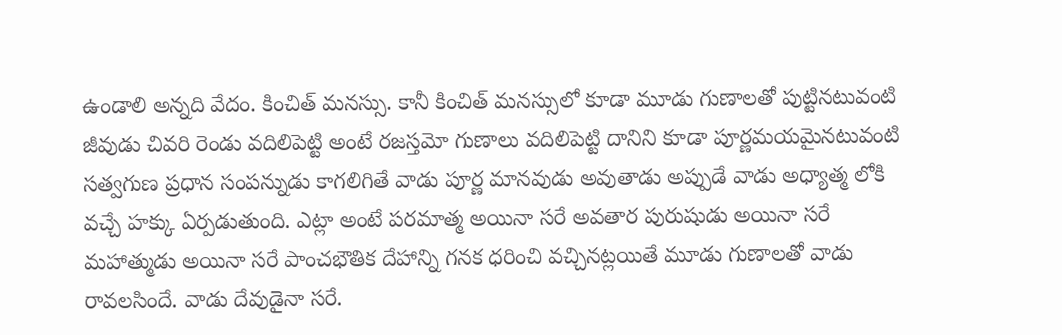ఉండాలి అన్నది వేదం. కించిత్ మనస్సు. కానీ కించిత్ మనస్సులో కూడా మూడు గుణాలతో పుట్టినటువంటి జీవుడు చివరి రెండు వదిలిపెట్టి అంటే రజస్తమో గుణాలు వదిలిపెట్టి దానిని కూడా పూర్ణమయమైనటువంటి సత్వగుణ ప్రధాన సంపన్నుడు కాగలిగితే వాడు పూర్ణ మానవుడు అవుతాడు అప్పుడే వాడు అధ్యాత్మ లోకి వచ్చే హక్కు ఏర్పడుతుంది. ఎట్లా అంటే పరమాత్మ అయినా సరే అవతార పురుషుడు అయినా సరే మహాత్ముడు అయినా సరే పాంచభౌతిక దేహాన్ని గనక ధరించి వచ్చినట్లయితే మూడు గుణాలతో వాడు రావలసిందే. వాడు దేవుడైనా సరే.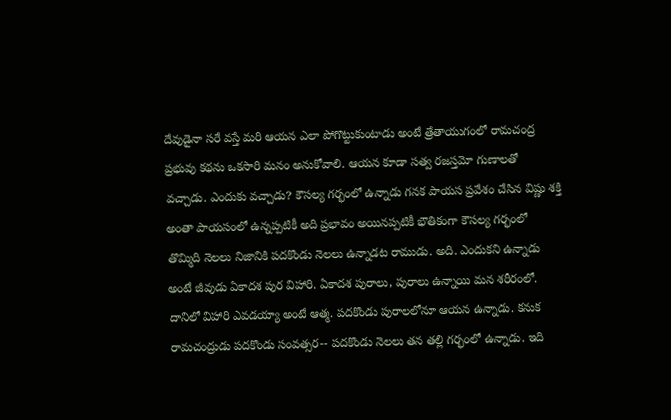దేవుడైనా సరే వస్తే మరి ఆయన ఎలా పోగొట్టుకుంటాడు అంటే త్రేతాయుగంలో రామచంద్ర ప్రభువు కథను ఒకసారి మనం అనుకోవాలి. ఆయన కూడా సత్వ రజస్తమో గుణాలతో వచ్చాడు. ఎందుకు వచ్చాడు? కౌసల్య గర్భంలో ఉన్నాడు గనక పాయస ప్రవేశం చేసిన విష్ణు శక్తి అంతా పాయసంలో ఉన్నప్పటికీ అది ప్రభావం అయినప్పటికీ భౌతికంగా కౌసల్య గర్భంలో తొమ్మిది నెలలు నిజానికి పదకొండు నెలలు ఉన్నాడట రాముడు. అది. ఎందుకని ఉన్నాడు అంటే జీవుడు ఏకాదశ పుర విహారి. ఏకాదశ పురాలు, పురాలు ఉన్నాయి మన శరీరంలో. దానిలో విహారి ఎవడయ్యా అంటే ఆత్మ. పదకొండు పురాలలోనూ ఆయన ఉన్నాడు. కనుక రామచంద్రుడు పదకొండు సంవత్సర-- పదకొండు నెలలు తన తల్లి గర్భంలో ఉన్నాడు. ఇది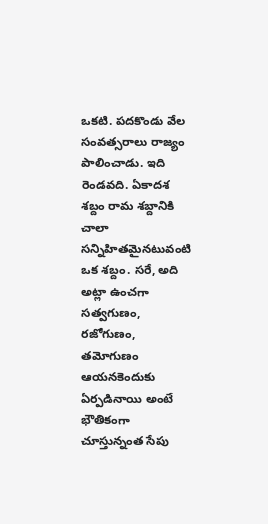ఒకటి. పదకొండు వేల సంవత్సరాలు రాజ్యం పాలించాడు. ఇది రెండవది. ఏకాదశ శబ్దం రామ శబ్దానికి చాలా సన్నిహితమైనటువంటి ఒక శబ్దం. సరే, అది అట్లా ఉంచగా సత్వగుణం, రజోగుణం, తమోగుణం ఆయనకెందుకు ఏర్పడినాయి అంటే భౌతికంగా చూస్తున్నంత సేపు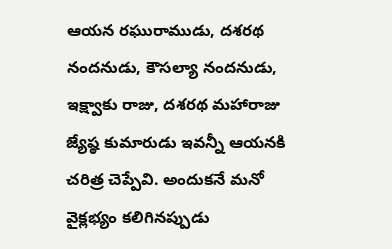ఆయన రఘురాముడు, దశరథ నందనుడు, కౌసల్యా నందనుడు, ఇక్ష్వాకు రాజు, దశరథ మహారాజు జ్యేష్ఠ కుమారుడు ఇవన్నీ ఆయనకి చరిత్ర చెప్పేవి. అందుకనే మనో వైక్లభ్యం కలిగినప్పుడు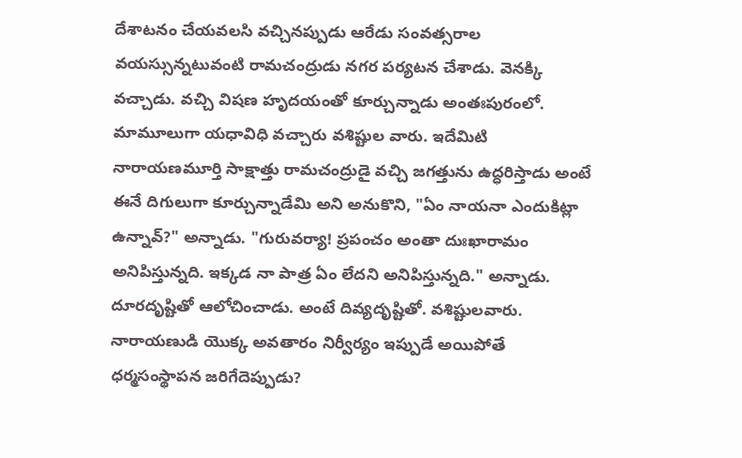దేశాటనం చేయవలసి వచ్చినప్పుడు ఆరేడు సంవత్సరాల వయస్సున్నటువంటి రామచంద్రుడు నగర పర్యటన చేశాడు. వెనక్కి వచ్చాడు. వచ్చి విషణ హృదయంతో కూర్చున్నాడు అంతఃపురంలో. మామూలుగా యధావిధి వచ్చారు వశిష్టుల వారు. ఇదేమిటి నారాయణమూర్తి సాక్షాత్తు రామచంద్రుడై వచ్చి జగత్తును ఉద్ధరిస్తాడు అంటే ఈనే దిగులుగా కూర్చున్నాడేమి అని అనుకొని, "ఏం నాయనా ఎందుకిట్లా ఉన్నావ్?" అన్నాడు. "గురువర్యా! ప్రపంచం అంతా దుఃఖారామం అనిపిస్తున్నది. ఇక్కడ నా పాత్ర ఏం లేదని అనిపిస్తున్నది." అన్నాడు. దూరదృష్టితో ఆలోచించాడు. అంటే దివ్యదృష్టితో. వశిష్టులవారు. నారాయణుడి యొక్క అవతారం నిర్వీర్యం ఇప్పుడే అయిపోతే ధర్మసంస్థాపన జరిగేదెప్పుడు?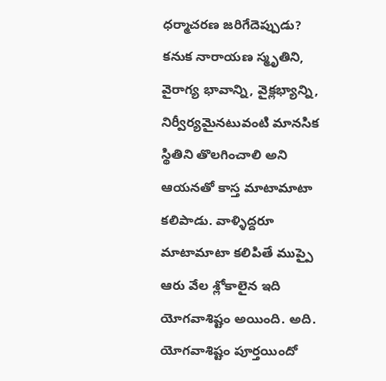ధర్మాచరణ జరిగేదెప్పుడు? కనుక నారాయణ స్మృతిని, వైరాగ్య భావాన్ని, వైక్లభ్యాన్ని, నిర్వీర్యమైనటువంటి మానసిక స్థితిని తొలగించాలి అని ఆయనతో కాస్త మాటామాటా కలిపాడు. వాళ్ళిద్దరూ మాటామాటా కలిపితే ముప్పై ఆరు వేల శ్లోకాలైన ఇది యోగవాశిష్టం అయింది. అది. యోగవాశిష్టం పూర్తయిందో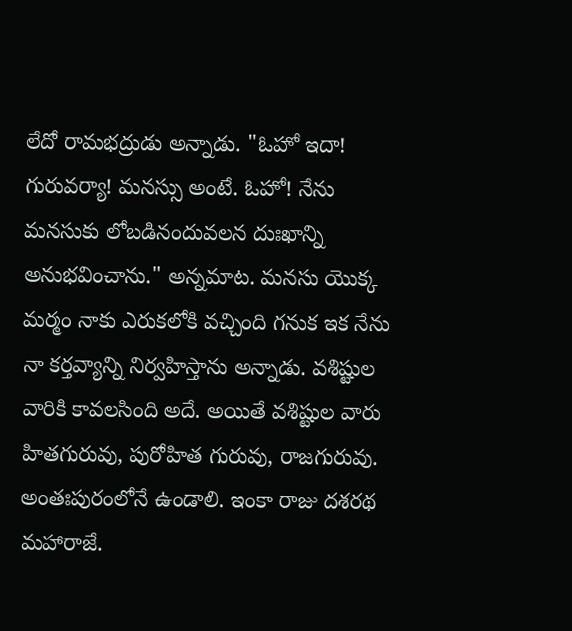లేదో రామభద్రుడు అన్నాడు. "ఓహో ఇదా! గురువర్యా! మనస్సు అంటే. ఓహో! నేను మనసుకు లోబడినందువలన దుఃఖాన్ని అనుభవించాను." అన్నమాట. మనసు యొక్క మర్మం నాకు ఎరుకలోకి వచ్చింది గనుక ఇక నేను నా కర్తవ్యాన్ని నిర్వహిస్తాను అన్నాడు. వశిష్టుల వారికి కావలసింది అదే. అయితే వశిష్టుల వారు హితగురువు, పురోహిత గురువు, రాజగురువు. అంతఃపురంలోనే ఉండాలి. ఇంకా రాజు దశరథ మహారాజే.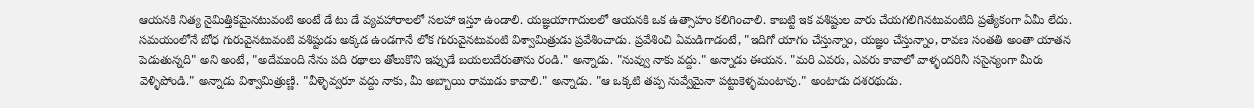ఆయనకి నిత్య నైమిత్తికమైనటువంటి అంటే డే టు డే వ్యవహారాలలో సలహా ఇస్తూ ఉండాలి. యజ్ఞయాగాదులలో ఆయనకి ఒక ఉత్సాహం కలిగించాలి. కాబట్టి ఇక వశిష్టుల వారు చేయగలిగినటువంటిది ప్రత్యేకంగా ఏమీ లేదు. సమయంలోనే బోధ గురువైనటువంటి వశిష్టుడు అక్కడ ఉండగానే లోక గురువైనటువంటి విశ్వామిత్రుడు ప్రవేశించాడు. ప్రవేశించి ఏమడిగాడంటే, "ఇదిగో యాగం చేస్తున్నాం, యజ్ఞం చేస్తున్నాం, రావణ సంతతి అంతా యాతన పెడుతున్నది" అని అంటే, "అదేముంది నేను పది రథాలు తోలుకొని ఇప్పుడే బయలుదేరుతాను రండి." అన్నాడు. "నువ్వు నాకు వద్దు." అన్నాడు ఈయన. "మరి ఎవరు, ఎవరు కావాలో వాళ్ళందరినీ ససైన్యంగా మీరు వెళ్ళిపోండి." అన్నాడు విశ్వామిత్రుణ్ణి. "వీళ్ళెవ్వరూ వద్దు నాకు, మీ అబ్బాయి రాముడు కావాలి." అన్నాడు. "ఆ ఒక్కటి తప్ప నువ్వేమైనా పట్టుకెళ్ళమంటావు." అంటాడు దశరథుడు.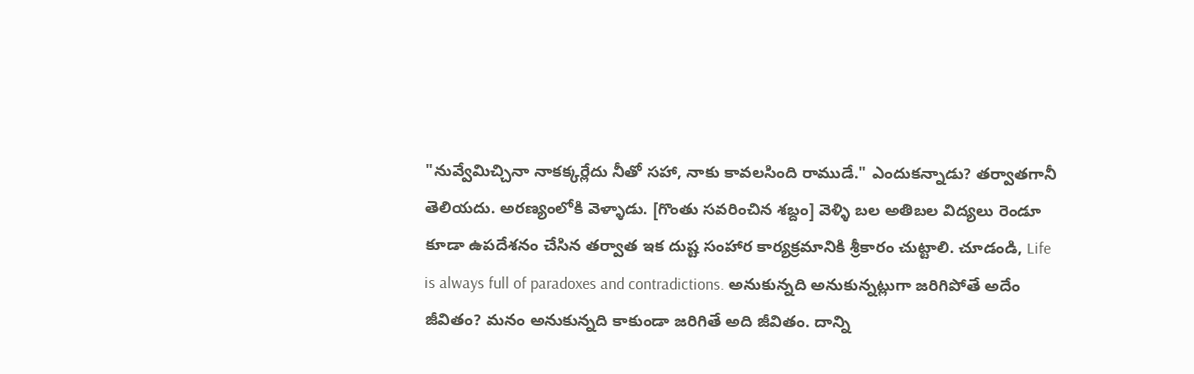"నువ్వేమిచ్చినా నాకక్కర్లేదు నీతో సహా, నాకు కావలసింది రాముడే." ఎందుకన్నాడు? తర్వాతగానీ తెలియదు. అరణ్యంలోకి వెళ్ళాడు. [గొంతు సవరించిన శబ్దం] వెళ్ళి బల అతిబల విద్యలు రెండూ కూడా ఉపదేశనం చేసిన తర్వాత ఇక దుష్ట సంహార కార్యక్రమానికి శ్రీకారం చుట్టాలి. చూడండి, Life is always full of paradoxes and contradictions. అనుకున్నది అనుకున్నట్లుగా జరిగిపోతే అదేం జీవితం? మనం అనుకున్నది కాకుండా జరిగితే అది జీవితం. దాన్ని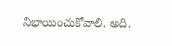నిభాయించుకోవాలి. అది.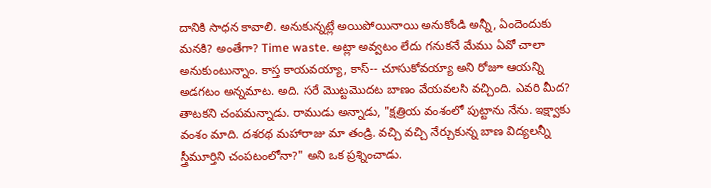దానికి సాధన కావాలి. అనుకున్నట్లే అయిపోయినాయి అనుకోండి అన్నీ, ఏందెందుకు మనకి? అంతేగా? Time waste. అట్లా అవ్వటం లేదు గనుకనే మేము ఏవో చాలా అనుకుంటున్నాం. కాస్త కాయవయ్యా, కాస్-- చూసుకోవయ్యా అని రోజూ ఆయన్ని అడగటం అన్నమాట. అది. సరే మొట్టమొదట బాణం వేయవలసి వచ్చింది. ఎవరి మీద? తాటకని చంపమన్నాడు. రాముడు అన్నాడు, "క్షత్రియ వంశంలో పుట్టాను నేను. ఇక్ష్వాకు వంశం మాది. దశరథ మహారాజు మా తండ్రి. వచ్చి వచ్చి నేర్చుకున్న బాణ విద్యలన్నీ స్త్రీమూర్తిని చంపటంలోనా?" అని ఒక ప్రశ్నించాడు.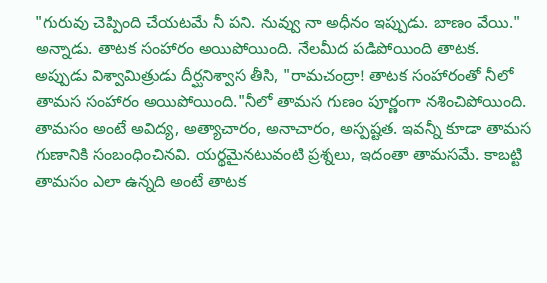"గురువు చెప్పింది చేయటమే నీ పని. నువ్వు నా అధీనం ఇప్పుడు. బాణం వేయి." అన్నాడు. తాటక సంహారం అయిపోయింది. నేలమీద పడిపోయింది తాటక. అప్పుడు విశ్వామిత్రుడు దీర్ఘనిశ్వాస తీసి, "రామచంద్రా! తాటక సంహారంతో నీలో తామస సంహారం అయిపోయింది."నీలో తామస గుణం పూర్ణంగా నశించిపోయింది. తామసం అంటే అవిద్య, అత్యాచారం, అనాచారం, అస్పష్టత. ఇవన్నీ కూడా తామస గుణానికి సంబంధించినవి. యర్థమైనటువంటి ప్రశ్నలు, ఇదంతా తామసమే. కాబట్టి తామసం ఎలా ఉన్నది అంటే తాటక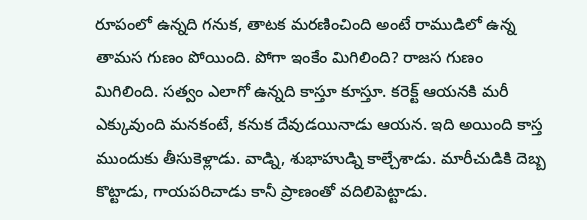రూపంలో ఉన్నది గనుక, తాటక మరణించింది అంటే రాముడిలో ఉన్న తామస గుణం పోయింది. పోగా ఇంకేం మిగిలింది? రాజస గుణం మిగిలింది. సత్వం ఎలాగో ఉన్నది కాస్తూ కూస్తూ. కరెక్ట్ ఆయనకి మరీ ఎక్కువుంది మనకంటే, కనుక దేవుడయినాడు ఆయన. ఇది అయింది కాస్త ముందుకు తీసుకెళ్లాడు. వాడ్ని, శుభాహుడ్ని కాల్చేశాడు. మారీచుడికి దెబ్బ కొట్టాడు, గాయపరిచాడు కానీ ప్రాణంతో వదిలిపెట్టాడు.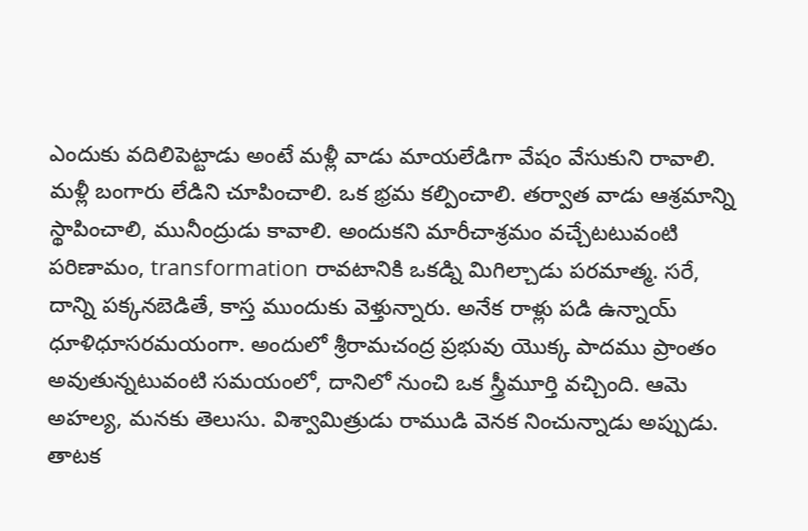ఎందుకు వదిలిపెట్టాడు అంటే మళ్లీ వాడు మాయలేడిగా వేషం వేసుకుని రావాలి. మళ్లీ బంగారు లేడిని చూపించాలి. ఒక భ్రమ కల్పించాలి. తర్వాత వాడు ఆశ్రమాన్ని స్థాపించాలి, మునీంద్రుడు కావాలి. అందుకని మారీచాశ్రమం వచ్చేటటువంటి పరిణామం, transformation రావటానికి ఒకడ్ని మిగిల్చాడు పరమాత్మ. సరే, దాన్ని పక్కనబెడితే, కాస్త ముందుకు వెళ్తున్నారు. అనేక రాళ్లు పడి ఉన్నాయ్ ధూళిధూసరమయంగా. అందులో శ్రీరామచంద్ర ప్రభువు యొక్క పాదము ప్రాంతం అవుతున్నటువంటి సమయంలో, దానిలో నుంచి ఒక స్త్రీమూర్తి వచ్చింది. ఆమె అహల్య, మనకు తెలుసు. విశ్వామిత్రుడు రాముడి వెనక నించున్నాడు అప్పుడు. తాటక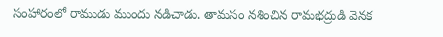సంహారంలో రాముడు ముందు నడిచాడు. తామసం నశించిన రామభద్రుడి వెనక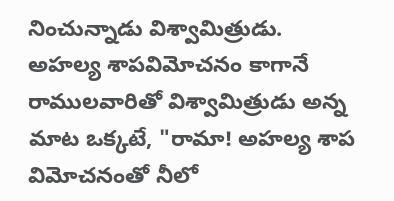నించున్నాడు విశ్వామిత్రుడు. అహల్య శాపవిమోచనం కాగానే రాములవారితో విశ్వామిత్రుడు అన్న మాట ఒక్కటే, "రామా! అహల్య శాప విమోచనంతో నీలో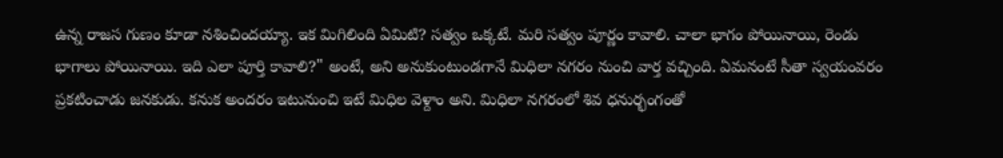ఉన్న రాజస గుణం కూడా నశించిందయ్యా. ఇక మిగిలింది ఏమిటి? సత్వం ఒక్కటే. మరి సత్వం పూర్ణం కావాలి. చాలా భాగం పోయినాయి, రెండు భాగాలు పోయినాయి. ఇది ఎలా పూర్తి కావాలి?" అంటే, అని అనుకుంటుండగానే మిధిలా నగరం నుంచి వార్త వచ్చింది. ఏమనంటే సీతా స్వయంవరం ప్రకటించాడు జనకుడు. కనుక అందరం ఇటునుంచి ఇటే మిధిల వెళ్దాం అని. మిధిలా నగరంలో శివ ధనుర్భంగంతో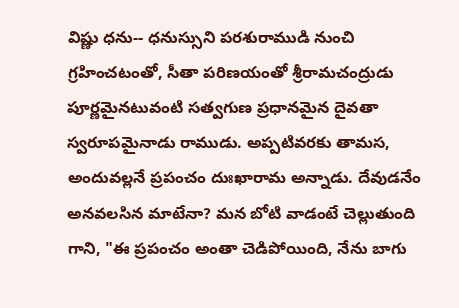విష్ణు ధను-- ధనుస్సుని పరశురాముడి నుంచి గ్రహించటంతో, సీతా పరిణయంతో శ్రీరామచంద్రుడు పూర్ణమైనటువంటి సత్వగుణ ప్రధానమైన దైవతా స్వరూపమైనాడు రాముడు. అప్పటివరకు తామస, అందువల్లనే ప్రపంచం దుఃఖారామ అన్నాడు. దేవుడనేం అనవలసిన మాటేనా? మన బోటి వాడంటే చెల్లుతుంది గాని, "ఈ ప్రపంచం అంతా చెడిపోయింది, నేను బాగు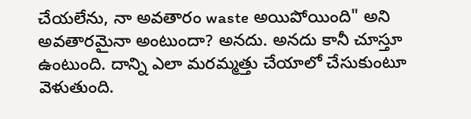చేయలేను, నా అవతారం waste అయిపోయింది" అని అవతారమైనా అంటుందా? అనదు. అనదు కానీ చూస్తూ ఉంటుంది. దాన్ని ఎలా మరమ్మత్తు చేయాలో చేసుకుంటూ వెళుతుంది.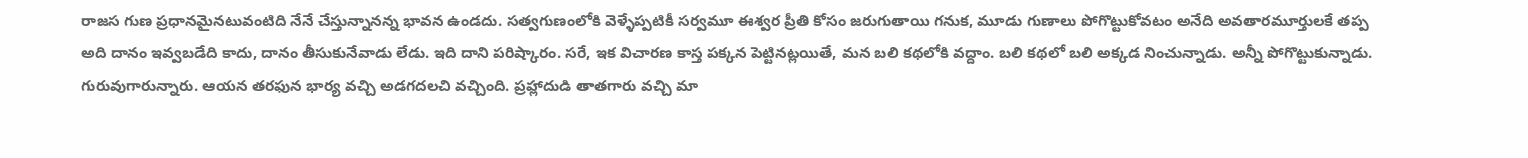రాజస గుణ ప్రధానమైనటువంటిది నేనే చేస్తున్నానన్న భావన ఉండదు. సత్వగుణంలోకి వెళ్ళేప్పటికీ సర్వమూ ఈశ్వర ప్రీతి కోసం జరుగుతాయి గనుక, మూడు గుణాలు పోగొట్టుకోవటం అనేది అవతారమూర్తులకే తప్ప అది దానం ఇవ్వబడేది కాదు, దానం తీసుకునేవాడు లేడు. ఇది దాని పరిష్కారం. సరే, ఇక విచారణ కాస్త పక్కన పెట్టినట్లయితే, మన బలి కథలోకి వద్దాం. బలి కథలో బలి అక్కడ నించున్నాడు. అన్నీ పోగొట్టుకున్నాడు. గురువుగారున్నారు. ఆయన తరఫున భార్య వచ్చి అడగదలచి వచ్చింది. ప్రహ్లాదుడి తాతగారు వచ్చి మా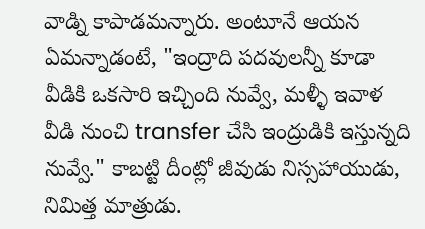వాడ్ని కాపాడమన్నారు. అంటూనే ఆయన ఏమన్నాడంటే, "ఇంద్రాది పదవులన్నీ కూడా వీడికి ఒకసారి ఇచ్చింది నువ్వే, మళ్ళీ ఇవాళ వీడి నుంచి transfer చేసి ఇంద్రుడికి ఇస్తున్నది నువ్వే." కాబట్టి దీంట్లో జీవుడు నిస్సహాయుడు, నిమిత్త మాత్రుడు.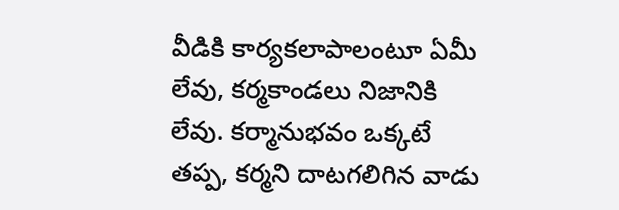వీడికి కార్యకలాపాలంటూ ఏమీ లేవు, కర్మకాండలు నిజానికి లేవు. కర్మానుభవం ఒక్కటే తప్ప, కర్మని దాటగలిగిన వాడు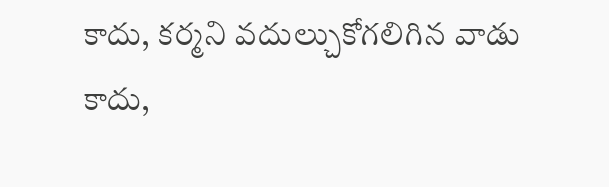కాదు, కర్మని వదుల్చుకోగలిగిన వాడు కాదు,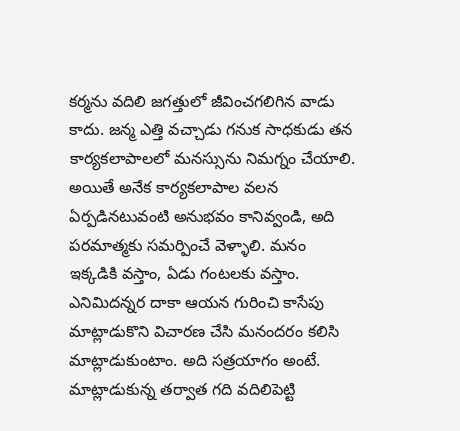కర్మను వదిలి జగత్తులో జీవించగలిగిన వాడు కాదు. జన్మ ఎత్తి వచ్చాడు గనుక సాధకుడు తన కార్యకలాపాలలో మనస్సును నిమగ్నం చేయాలి. అయితే అనేక కార్యకలాపాల వలన ఏర్పడినటువంటి అనుభవం కానివ్వండి, అది పరమాత్మకు సమర్పించే వెళ్ళాలి. మనం ఇక్కడికి వస్తాం, ఏడు గంటలకు వస్తాం. ఎనిమిదన్నర దాకా ఆయన గురించి కాసేపు మాట్లాడుకొని విచారణ చేసి మనందరం కలిసి మాట్లాడుకుంటాం. అది సత్రయాగం అంటే. మాట్లాడుకున్న తర్వాత గది వదిలిపెట్టి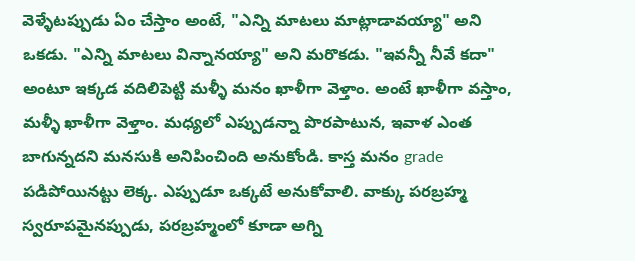వెళ్ళేటప్పుడు ఏం చేస్తాం అంటే, "ఎన్ని మాటలు మాట్లాడావయ్యా" అని ఒకడు. "ఎన్ని మాటలు విన్నానయ్యా" అని మరొకడు. "ఇవన్నీ నీవే కదా" అంటూ ఇక్కడ వదిలిపెట్టి మళ్ళీ మనం ఖాళీగా వెళ్తాం. అంటే ఖాళీగా వస్తాం, మళ్ళీ ఖాళీగా వెళ్తాం. మధ్యలో ఎప్పుడన్నా పొరపాటున, ఇవాళ ఎంత బాగున్నదని మనసుకి అనిపించింది అనుకోండి. కాస్త మనం grade పడిపోయినట్టు లెక్క. ఎప్పుడూ ఒక్కటే అనుకోవాలి. వాక్కు పరబ్రహ్మ స్వరూపమైనప్పుడు, పరబ్రహ్మంలో కూడా అగ్ని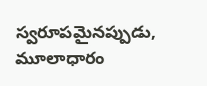స్వరూపమైనప్పుడు, మూలాధారం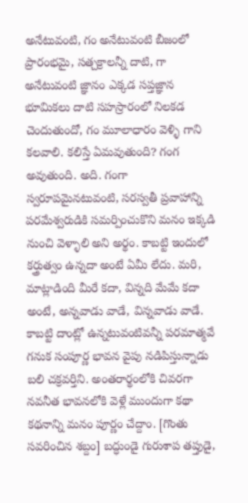అనేటువంటి, గం అనేటువంటి బీజంలో ప్రారంభమై, సత్చక్రాలన్నీ దాటి, గా అనేటువంటి జ్ఞానం ఎక్కడ సప్తజ్ఞాన భూమికలు దాటి సహస్రారంలో నిలకడ చెందుతుందో, గం మూలాధారం వెళ్ళి గాని కలవాలి. కలిస్తే ఏమవుతుంది? గంగ అవుతుంది. అది. గంగా స్వరూపమైనటువంటి, సరస్వతీ ప్రవాహాన్ని పరమేశ్వరుడికి సమర్పించుకొని మనం ఇక్కడి నుంచి వెళ్ళాలి అని అర్థం. కాబట్టి ఇందులో కర్త్రుత్వం ఉన్నదా అంటే ఏమీ లేదు. మరి, మాట్లాడింది మీరే కదా, విన్నది మేమే కదా అంటే, అన్నవాడు వాడే, విన్నవాడు వాడే. కాబట్టి దాంట్లో ఉన్నటువంటివన్నీ పరమాత్మవే గనుక సంపూర్ణ భావన వైపు నడిపిస్తున్నాడు బలి చక్రవర్తిని. అంతరార్థంలోకి చివరగా నవనీత భావనలోకి వెళ్లే ముందుగా కథా కథనాన్ని మనం పూర్ణం చేద్దాం. [గొంతు సవరించిన శబ్దం] బద్ధుండై గురుశాప తప్తుడై,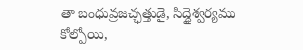తా బంధువ్రజచ్ఛత్తుడై, సిద్ధైశ్వర్యము కోల్పోయి,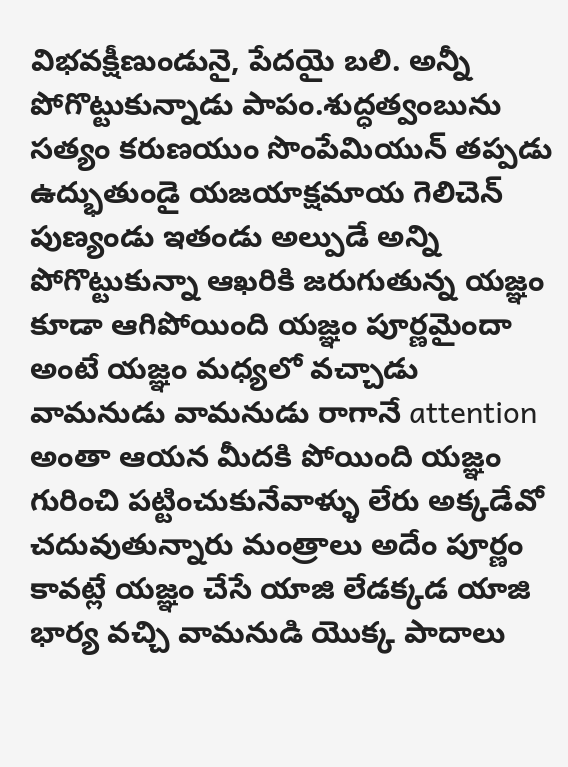విభవక్షీణుండునై, పేదయై బలి. అన్నీ పోగొట్టుకున్నాడు పాపం.శుద్ధత్వంబును సత్యం కరుణయుం సొంపేమియున్ తప్పడు ఉద్భుతుండై యజయాక్షమాయ గెలిచెన్ పుణ్యండు ఇతండు అల్పుడే అన్ని పోగొట్టుకున్నా ఆఖరికి జరుగుతున్న యజ్ఞం కూడా ఆగిపోయింది యజ్ఞం పూర్ణమైందా అంటే యజ్ఞం మధ్యలో వచ్చాడు వామనుడు వామనుడు రాగానే attention అంతా ఆయన మీదకి పోయింది యజ్ఞం గురించి పట్టించుకునేవాళ్ళు లేరు అక్కడేవో చదువుతున్నారు మంత్రాలు అదేం పూర్ణం కావట్లే యజ్ఞం చేసే యాజి లేడక్కడ యాజి భార్య వచ్చి వామనుడి యొక్క పాదాలు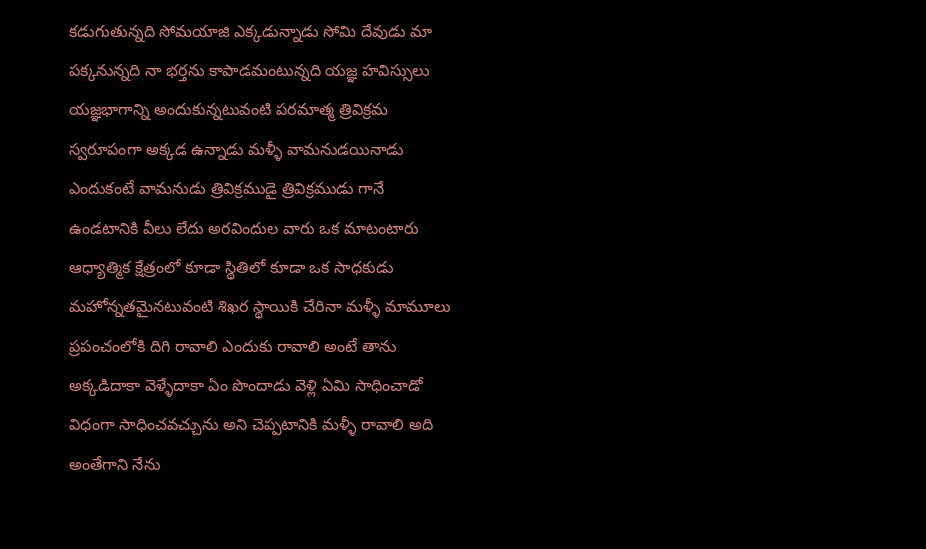కడుగుతున్నది సోమయాజి ఎక్కడున్నాడు సోమి దేవుడు మా పక్కనున్నది నా భర్తను కాపాడమంటున్నది యజ్ఞ హవిస్సులు యజ్ఞభాగాన్ని అందుకున్నటువంటి పరమాత్మ త్రివిక్రమ స్వరూపంగా అక్కడ ఉన్నాడు మళ్ళీ వామనుడయినాడు ఎందుకంటే వామనుడు త్రివిక్రముడై త్రివిక్రముడు గానే ఉండటానికి వీలు లేదు అరవిందుల వారు ఒక మాటంటారు ఆధ్యాత్మిక క్షేత్రంలో కూడా స్థితిలో కూడా ఒక సాధకుడు మహోన్నతమైనటువంటి శిఖర స్థాయికి చేరినా మళ్ళీ మామూలు ప్రపంచంలోకి దిగి రావాలి ఎందుకు రావాలి అంటే తాను అక్కడిదాకా వెళ్ళేదాకా ఏం పొందాడు వెళ్లి ఏమి సాధించాడో విధంగా సాధించవచ్చును అని చెప్పటానికి మళ్ళీ రావాలి అది అంతేగాని నేను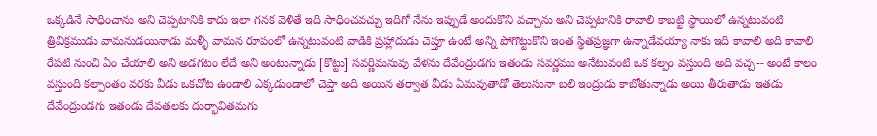ఒక్కడినే సాధించాను అని చెప్పటానికి కాదు ఇలా గనక వెళితే ఇది సాధించవచ్చు ఇదిగో నేను ఇప్పుడే అందుకొని వచ్చాను అని చెప్పటానికి రావాలి కాబట్టి స్థాయిలో ఉన్నటువంటి త్రివిక్రముడు వామనుడయినాడు మళ్ళీ వామన రూపంలో ఉన్నటువంటి వాడికి ప్రహ్లాదుడు చెప్తూ ఉంటే అన్ని పోగొట్టుకొని ఇంత స్థితప్రజ్ఞగా ఉన్నాడేవయ్యా నాకు ఇది కావాలి అది కావాలి రేపటి నుంచి ఏం చేయాలి అని అడగటం లేదే అని అంటున్నాడు [కొట్టు] సవర్ణిమనువు వేళను దేవేంద్రుడగు ఇతండు సవర్ణము అనేటువంటి ఒక కల్పం వస్తుంది అది వచ్చ-- అంటే కాలం వస్తుంది కల్పాంతం వరకు వీడు ఒకచోట ఉండాలి ఎక్కడుండాలో చెప్తా అది అయిన తర్వాత వీడు ఏమవుతాడో తెలుసునా బలి ఇంద్రుడు కాబోతున్నాడు అయి తీరుతాడు ఇతడు దేవేంద్రుండగు ఇతండు దేవతలకు దుర్భావితమగు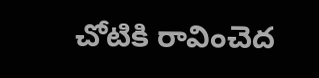చోటికి రావించెద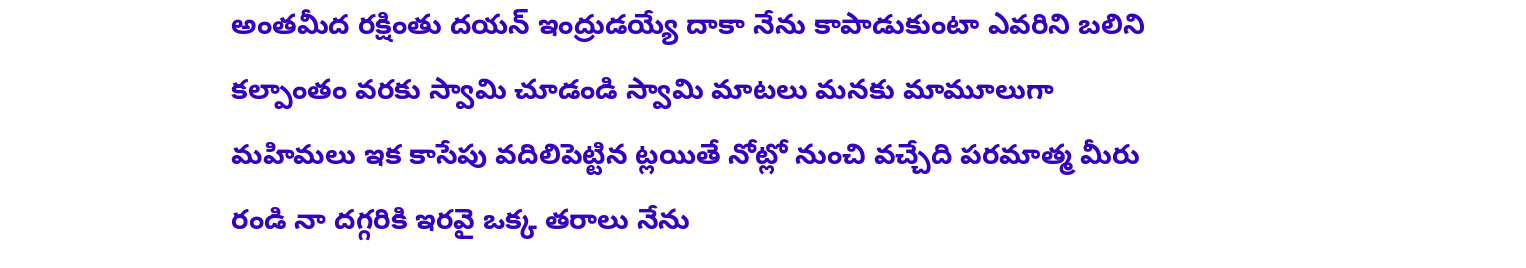అంతమీద రక్షింతు దయన్ ఇంద్రుడయ్యే దాకా నేను కాపాడుకుంటా ఎవరిని బలిని కల్పాంతం వరకు స్వామి చూడండి స్వామి మాటలు మనకు మామూలుగా మహిమలు ఇక కాసేపు వదిలిపెట్టిన ట్లయితే నోట్లో నుంచి వచ్చేది పరమాత్మ మీరు రండి నా దగ్గరికి ఇరవై ఒక్క తరాలు నేను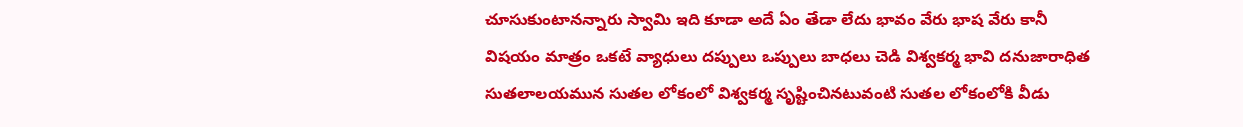చూసుకుంటానన్నారు స్వామి ఇది కూడా అదే ఏం తేడా లేదు భావం వేరు భాష వేరు కానీ విషయం మాత్రం ఒకటే వ్యాధులు దప్పులు ఒప్పులు బాధలు చెడి విశ్వకర్మ భావి దనుజారాధిత సుతలాలయమున సుతల లోకంలో విశ్వకర్మ సృష్టించినటువంటి సుతల లోకంలోకి వీడు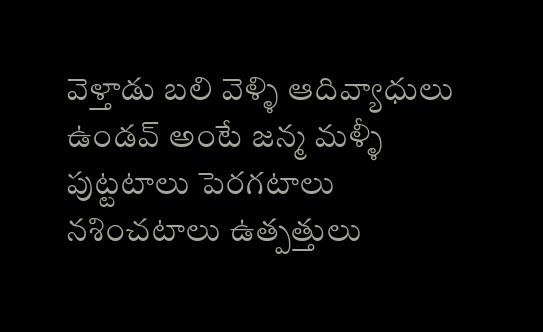వెళ్తాడు బలి వెళ్ళి ఆదివ్యాధులు ఉండవ్ అంటే జన్మ మళ్ళీ పుట్టటాలు పెరగటాలు నశించటాలు ఉత్పత్తులు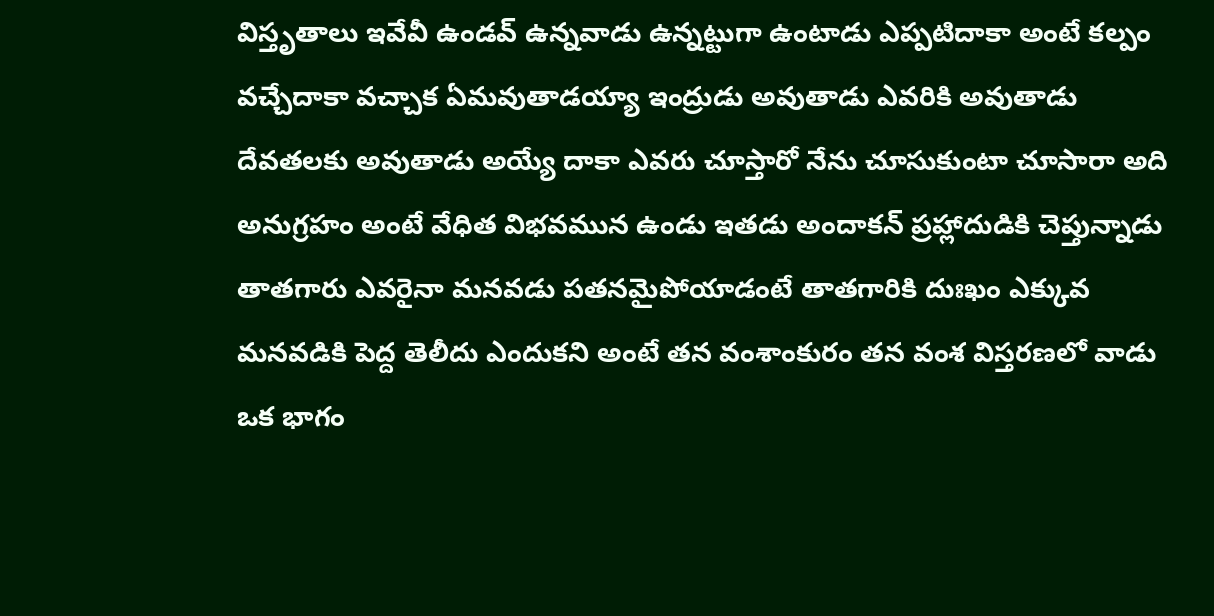విస్తృతాలు ఇవేవీ ఉండవ్ ఉన్నవాడు ఉన్నట్టుగా ఉంటాడు ఎప్పటిదాకా అంటే కల్పం వచ్చేదాకా వచ్చాక ఏమవుతాడయ్యా ఇంద్రుడు అవుతాడు ఎవరికి అవుతాడు దేవతలకు అవుతాడు అయ్యే దాకా ఎవరు చూస్తారో నేను చూసుకుంటా చూసారా అది అనుగ్రహం అంటే వేధిత విభవమున ఉండు ఇతడు అందాకన్ ప్రహ్లాదుడికి చెప్తున్నాడు తాతగారు ఎవరైనా మనవడు పతనమైపోయాడంటే తాతగారికి దుఃఖం ఎక్కువ మనవడికి పెద్ద తెలీదు ఎందుకని అంటే తన వంశాంకురం తన వంశ విస్తరణలో వాడు ఒక భాగం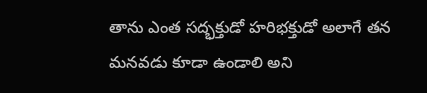తాను ఎంత సద్భక్తుడో హరిభక్తుడో అలాగే తన మనవడు కూడా ఉండాలి అని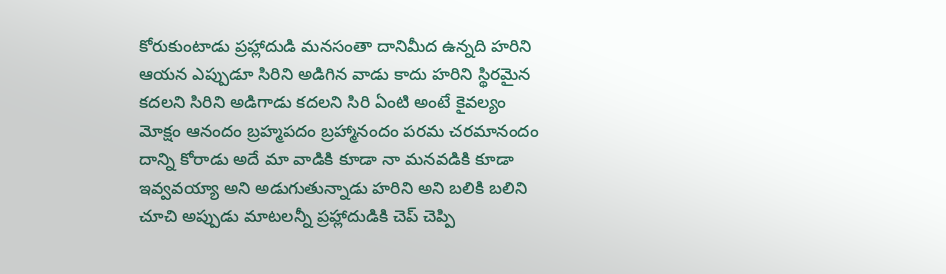కోరుకుంటాడు ప్రహ్లాదుడి మనసంతా దానిమీద ఉన్నది హరిని ఆయన ఎప్పుడూ సిరిని అడిగిన వాడు కాదు హరిని స్థిరమైన కదలని సిరిని అడిగాడు కదలని సిరి ఏంటి అంటే కైవల్యం మోక్షం ఆనందం బ్రహ్మపదం బ్రహ్మానందం పరమ చరమానందం దాన్ని కోరాడు అదే మా వాడికి కూడా నా మనవడికి కూడా ఇవ్వవయ్యా అని అడుగుతున్నాడు హరిని అని బలికి బలిని చూచి అప్పుడు మాటలన్నీ ప్రహ్లాదుడికి చెప్ చెప్పి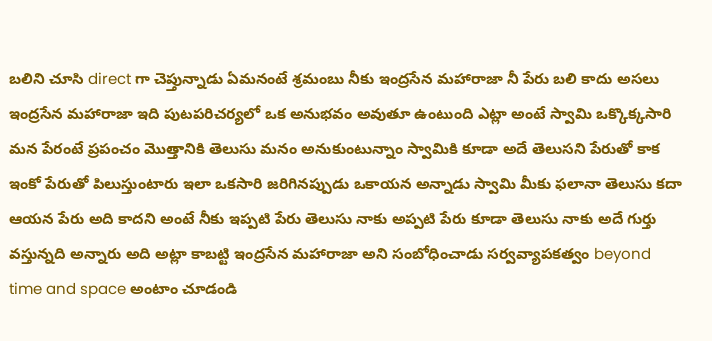బలిని చూసి direct గా చెప్తున్నాడు ఏమనంటే శ్రమంబు నీకు ఇంద్రసేన మహారాజా నీ పేరు బలి కాదు అసలు ఇంద్రసేన మహారాజా ఇది పుటపరిచర్యలో ఒక అనుభవం అవుతూ ఉంటుంది ఎట్లా అంటే స్వామి ఒక్కొక్కసారి మన పేరంటే ప్రపంచం మొత్తానికి తెలుసు మనం అనుకుంటున్నాం స్వామికి కూడా అదే తెలుసని పేరుతో కాక ఇంకో పేరుతో పిలుస్తుంటారు ఇలా ఒకసారి జరిగినప్పుడు ఒకాయన అన్నాడు స్వామి మీకు ఫలానా తెలుసు కదా ఆయన పేరు అది కాదని అంటే నీకు ఇప్పటి పేరు తెలుసు నాకు అప్పటి పేరు కూడా తెలుసు నాకు అదే గుర్తు వస్తున్నది అన్నారు అది అట్లా కాబట్టి ఇంద్రసేన మహారాజా అని సంబోధించాడు సర్వవ్యాపకత్వం beyond time and space అంటాం చూడండి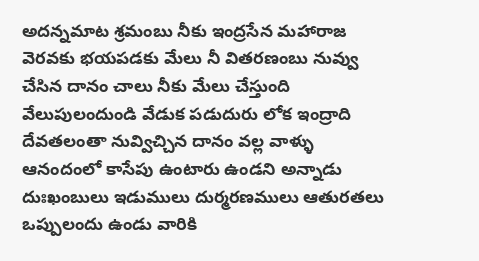అదన్నమాట శ్రమంబు నీకు ఇంద్రసేన మహారాజ వెరవకు భయపడకు మేలు నీ వితరణంబు నువ్వు చేసిన దానం చాలు నీకు మేలు చేస్తుంది వేలుపులందుండి వేడుక పడుదురు లోక ఇంద్రాది దేవతలంతా నువ్విచ్చిన దానం వల్ల వాళ్ళు ఆనందంలో కాసేపు ఉంటారు ఉండని అన్నాడు దుఃఖంబులు ఇడుములు దుర్మరణములు ఆతురతలు ఒప్పులందు ఉండు వారికి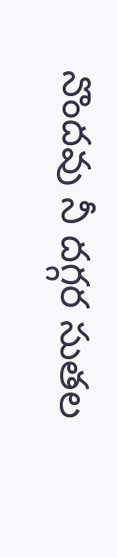నొందవు నీ దగ్గర సుతల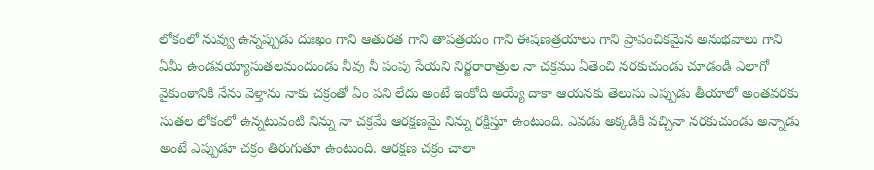లోకంలో నువ్వు ఉన్నప్పుడు దుఃఖం గాని ఆతురత గాని తాపత్రయం గాని ఈషణత్రయాలు గాని ప్రాపంచికమైన అనుభవాలు గాని ఏమీ ఉండవయ్యాసుతలమందుండు నీవు నీ పంపు సేయని నిర్జరారాత్రుల నా చక్రము ఏతెంచి నరకుచుండు చూడండి ఎలాగో వైకుంఠానికి నేను వెళ్తాను నాకు చక్రంతో ఏం పని లేదు అంటే ఇంకోది అయ్యే దాకా ఆయనకు తెలుసు ఎప్పుడు తీయాలో అంతవరకు సుతల లోకంలో ఉన్నటువంటి నిన్ను నా చక్రమే ఆరక్షణమై నిన్ను రక్షిస్తూ ఉంటుంది. ఎవడు అక్కడికి వచ్చినా నరకుచుండు అన్నాడు అంటే ఎప్పుడూ చక్రం తిరుగుతూ ఉంటుంది. ఆరక్షణ చక్రం చాలా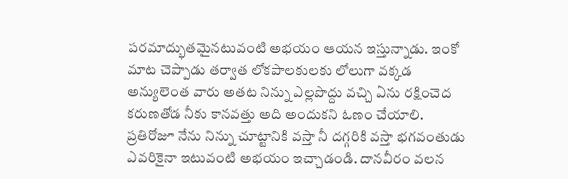పరమాద్భుతమైనటువంటి అభయం ఆయన ఇస్తున్నాడు. ఇంకో మాట చెప్పాడు తర్వాత లోకపాలకులకు లోలుగా వక్కడ అన్యులెంత వారు అతట నిన్ను ఎల్లపొద్దు వచ్చి ఏను రక్షించెద కరుణతోడ నీకు కానవత్తు అది అందుకని ఓణం చేయాలి. ప్రతిరోజూ నేను నిన్ను చూట్టానికి వస్తా నీ దగ్గరికి వస్తా భగవంతుడు ఎవరికైనా ఇటువంటి అభయం ఇచ్చాడండి. దానవీరం వలన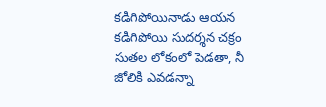కడిగిపోయినాడు ఆయన కడిగిపోయి సుదర్శన చక్రం సుతల లోకంలో పెడతా, నీ జోలికి ఎవడన్నా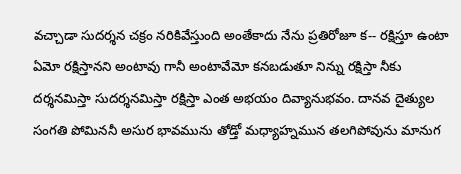వచ్చాడా సుదర్శన చక్రం నరికివేస్తుంది అంతేకాదు నేను ప్రతిరోజూ క-- రక్షిస్తూ ఉంటా ఏమో రక్షిస్తానని అంటావు గానీ అంటావేమో కనబడుతూ నిన్ను రక్షిస్తా నీకు దర్శనమిస్తా సుదర్శనమిస్తా రక్షిస్తా ఎంత అభయం దివ్యానుభవం. దానవ దైత్యుల సంగతి పోమిననీ అసుర భావమును తోడ్తో మధ్యాహ్నమున తలగిపోవును మానుగ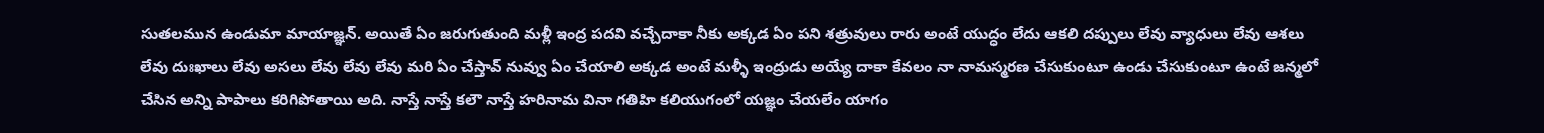సుతలమున ఉండుమా మాయాజ్ఞన్. అయితే ఏం జరుగుతుంది మళ్లీ ఇంద్ర పదవి వచ్చేదాకా నీకు అక్కడ ఏం పని శత్రువులు రారు అంటే యుద్ధం లేదు ఆకలి దప్పులు లేవు వ్యాధులు లేవు ఆశలు లేవు దుఃఖాలు లేవు అసలు లేవు లేవు లేవు మరి ఏం చేస్తావ్ నువ్వు ఏం చేయాలి అక్కడ అంటే మళ్ళీ ఇంద్రుడు అయ్యే దాకా కేవలం నా నామస్మరణ చేసుకుంటూ ఉండు చేసుకుంటూ ఉంటే జన్మలో చేసిన అన్ని పాపాలు కరిగిపోతాయి అది. నాస్తే నాస్తే కలౌ నాస్తే హరినామ వినా గతిహి కలియుగంలో యజ్ఞం చేయలేం యాగం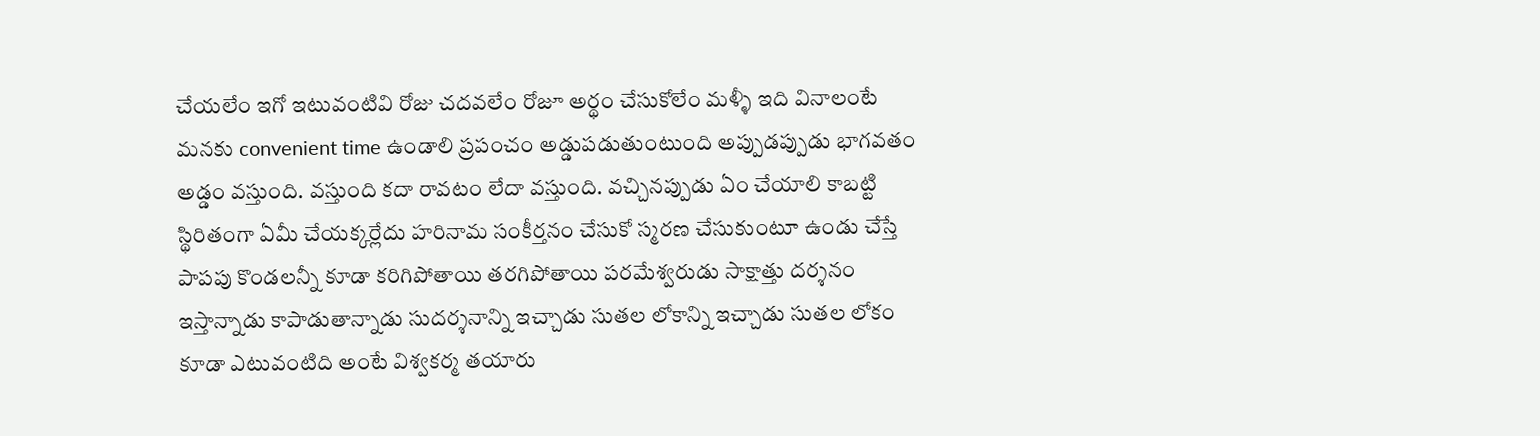చేయలేం ఇగో ఇటువంటివి రోజు చదవలేం రోజూ అర్థం చేసుకోలేం మళ్ళీ ఇది వినాలంటే మనకు convenient time ఉండాలి ప్రపంచం అడ్డుపడుతుంటుంది అప్పుడప్పుడు భాగవతం అడ్డం వస్తుంది. వస్తుంది కదా రావటం లేదా వస్తుంది. వచ్చినప్పుడు ఏం చేయాలి కాబట్టి స్థిరితంగా ఏమీ చేయక్కర్లేదు హరినామ సంకీర్తనం చేసుకో స్మరణ చేసుకుంటూ ఉండు చేస్తే పాపపు కొండలన్నీ కూడా కరిగిపోతాయి తరగిపోతాయి పరమేశ్వరుడు సాక్షాత్తు దర్శనం ఇస్తాన్నాడు కాపాడుతాన్నాడు సుదర్శనాన్ని ఇచ్చాడు సుతల లోకాన్ని ఇచ్చాడు సుతల లోకం కూడా ఎటువంటిది అంటే విశ్వకర్మ తయారు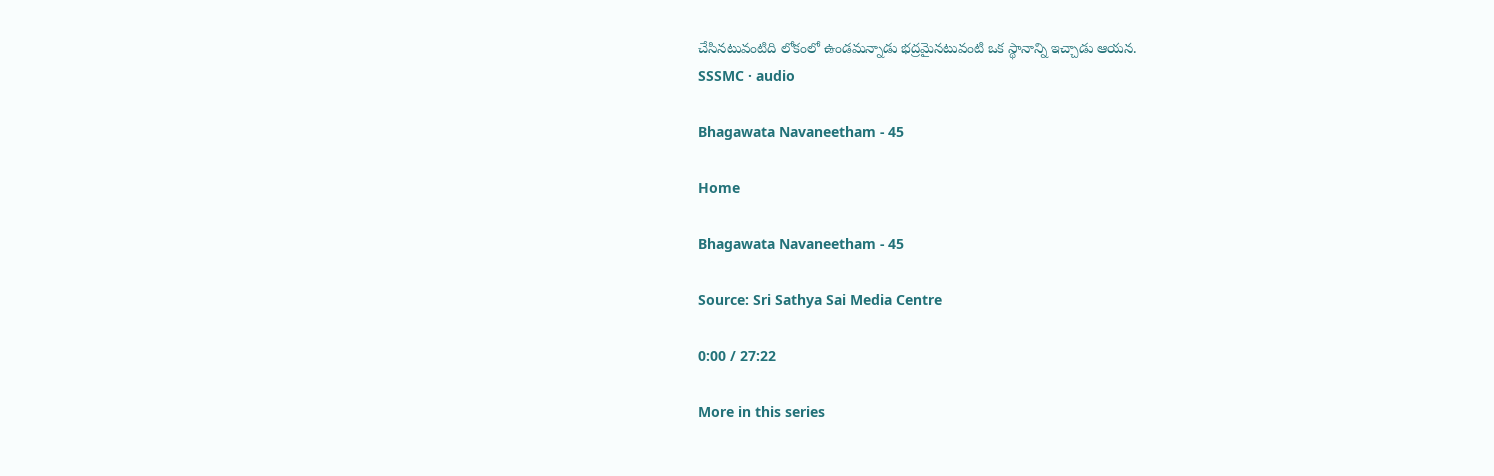చేసినటువంటిది లోకంలో ఉండమన్నాడు భద్రమైనటువంటి ఒక స్థానాన్ని ఇచ్చాడు ఆయన.
SSSMC · audio

Bhagawata Navaneetham - 45

Home

Bhagawata Navaneetham - 45

Source: Sri Sathya Sai Media Centre

0:00 / 27:22

More in this series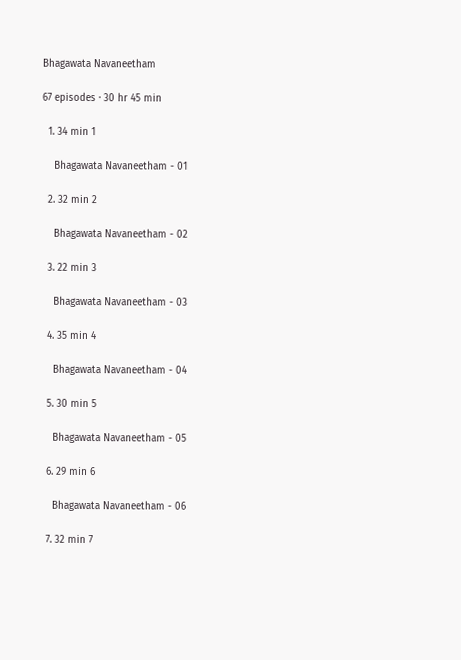Bhagawata Navaneetham

67 episodes · 30 hr 45 min

  1. 34 min 1

    Bhagawata Navaneetham - 01

  2. 32 min 2

    Bhagawata Navaneetham - 02

  3. 22 min 3

    Bhagawata Navaneetham - 03

  4. 35 min 4

    Bhagawata Navaneetham - 04

  5. 30 min 5

    Bhagawata Navaneetham - 05

  6. 29 min 6

    Bhagawata Navaneetham - 06

  7. 32 min 7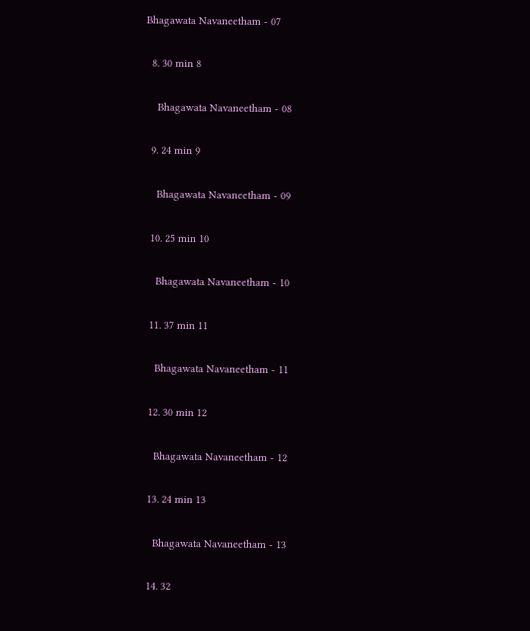Bhagawata Navaneetham - 07

  8. 30 min 8

    Bhagawata Navaneetham - 08

  9. 24 min 9

    Bhagawata Navaneetham - 09

  10. 25 min 10

    Bhagawata Navaneetham - 10

  11. 37 min 11

    Bhagawata Navaneetham - 11

  12. 30 min 12

    Bhagawata Navaneetham - 12

  13. 24 min 13

    Bhagawata Navaneetham - 13

  14. 32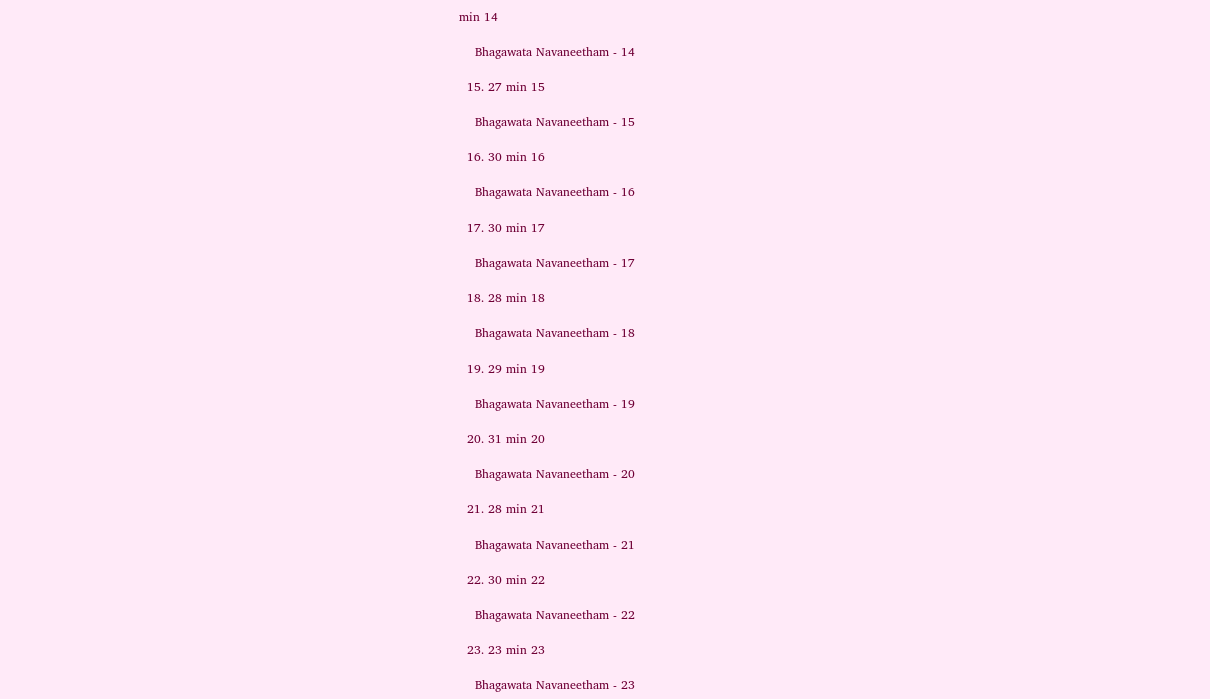min 14

    Bhagawata Navaneetham - 14

  15. 27 min 15

    Bhagawata Navaneetham - 15

  16. 30 min 16

    Bhagawata Navaneetham - 16

  17. 30 min 17

    Bhagawata Navaneetham - 17

  18. 28 min 18

    Bhagawata Navaneetham - 18

  19. 29 min 19

    Bhagawata Navaneetham - 19

  20. 31 min 20

    Bhagawata Navaneetham - 20

  21. 28 min 21

    Bhagawata Navaneetham - 21

  22. 30 min 22

    Bhagawata Navaneetham - 22

  23. 23 min 23

    Bhagawata Navaneetham - 23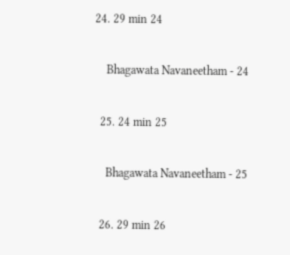24. 29 min 24

    Bhagawata Navaneetham - 24

  25. 24 min 25

    Bhagawata Navaneetham - 25

  26. 29 min 26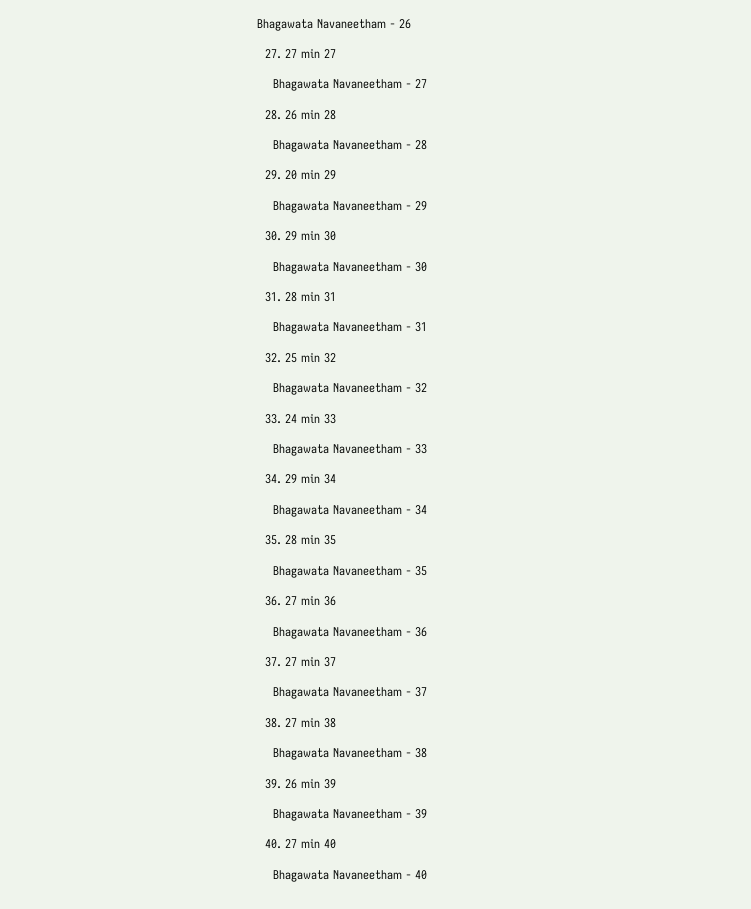Bhagawata Navaneetham - 26

  27. 27 min 27

    Bhagawata Navaneetham - 27

  28. 26 min 28

    Bhagawata Navaneetham - 28

  29. 20 min 29

    Bhagawata Navaneetham - 29

  30. 29 min 30

    Bhagawata Navaneetham - 30

  31. 28 min 31

    Bhagawata Navaneetham - 31

  32. 25 min 32

    Bhagawata Navaneetham - 32

  33. 24 min 33

    Bhagawata Navaneetham - 33

  34. 29 min 34

    Bhagawata Navaneetham - 34

  35. 28 min 35

    Bhagawata Navaneetham - 35

  36. 27 min 36

    Bhagawata Navaneetham - 36

  37. 27 min 37

    Bhagawata Navaneetham - 37

  38. 27 min 38

    Bhagawata Navaneetham - 38

  39. 26 min 39

    Bhagawata Navaneetham - 39

  40. 27 min 40

    Bhagawata Navaneetham - 40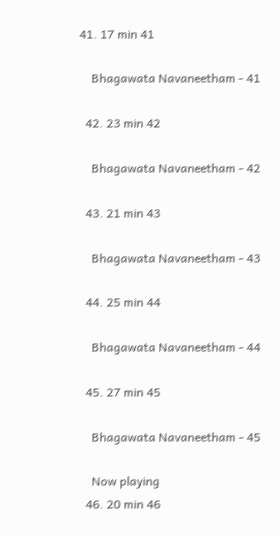41. 17 min 41

    Bhagawata Navaneetham - 41

  42. 23 min 42

    Bhagawata Navaneetham - 42

  43. 21 min 43

    Bhagawata Navaneetham - 43

  44. 25 min 44

    Bhagawata Navaneetham - 44

  45. 27 min 45

    Bhagawata Navaneetham - 45

    Now playing
  46. 20 min 46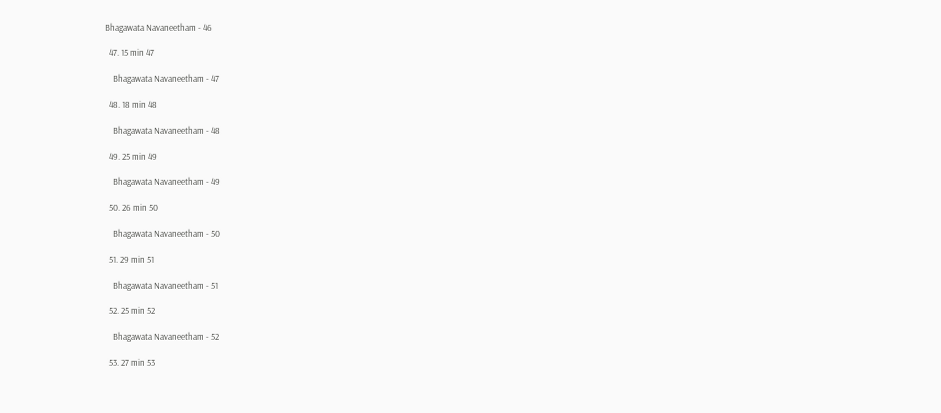Bhagawata Navaneetham - 46

  47. 15 min 47

    Bhagawata Navaneetham - 47

  48. 18 min 48

    Bhagawata Navaneetham - 48

  49. 25 min 49

    Bhagawata Navaneetham - 49

  50. 26 min 50

    Bhagawata Navaneetham - 50

  51. 29 min 51

    Bhagawata Navaneetham - 51

  52. 25 min 52

    Bhagawata Navaneetham - 52

  53. 27 min 53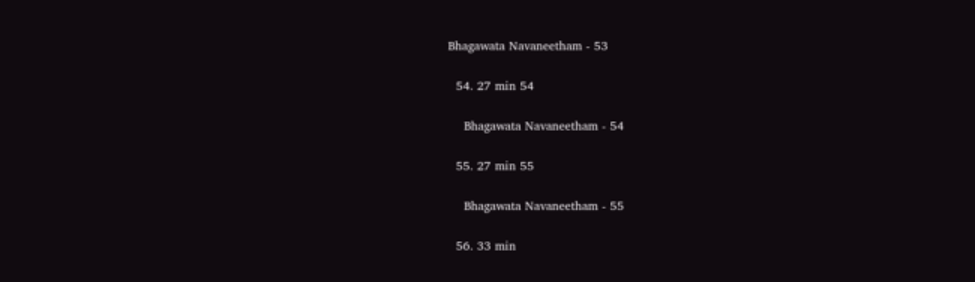Bhagawata Navaneetham - 53

  54. 27 min 54

    Bhagawata Navaneetham - 54

  55. 27 min 55

    Bhagawata Navaneetham - 55

  56. 33 min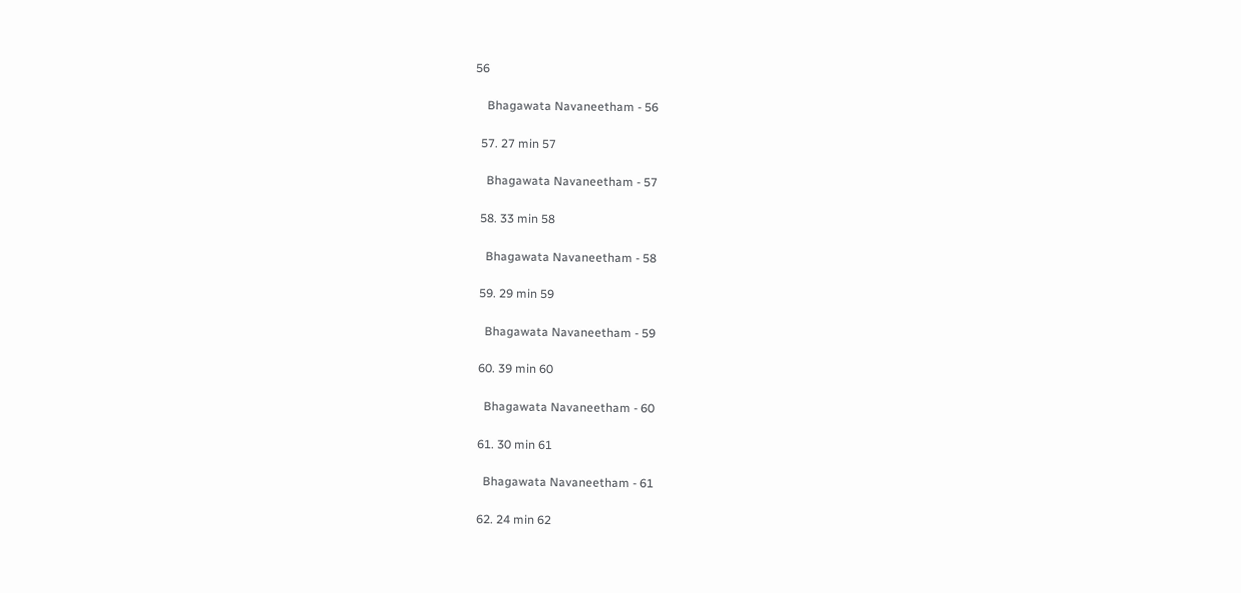56

    Bhagawata Navaneetham - 56

  57. 27 min 57

    Bhagawata Navaneetham - 57

  58. 33 min 58

    Bhagawata Navaneetham - 58

  59. 29 min 59

    Bhagawata Navaneetham - 59

  60. 39 min 60

    Bhagawata Navaneetham - 60

  61. 30 min 61

    Bhagawata Navaneetham - 61

  62. 24 min 62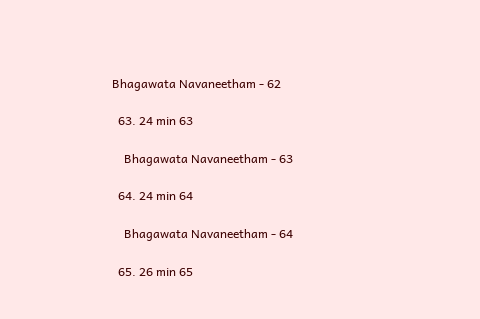Bhagawata Navaneetham - 62

  63. 24 min 63

    Bhagawata Navaneetham - 63

  64. 24 min 64

    Bhagawata Navaneetham - 64

  65. 26 min 65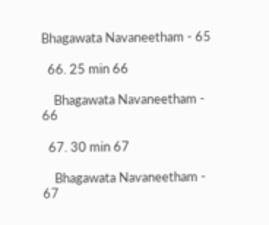Bhagawata Navaneetham - 65

  66. 25 min 66

    Bhagawata Navaneetham - 66

  67. 30 min 67

    Bhagawata Navaneetham - 67